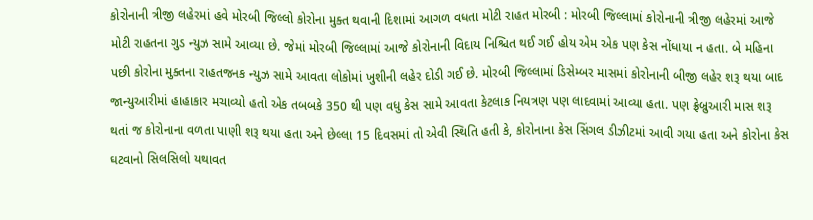કોરોનાની ત્રીજી લહેરમાં હવે મોરબી જિલ્લો કોરોના મુક્ત થવાની દિશામાં આગળ વધતા મોટી રાહત મોરબી : મોરબી જિલ્લામાં કોરોનાની ત્રીજી લહેરમાં આજે મોટી રાહતના ગુડ ન્યુઝ સામે આવ્યા છે. જેમાં મોરબી જિલ્લામાં આજે કોરોનાની વિદાય નિશ્ચિત થઈ ગઈ હોય એમ એક પણ કેસ નોંધાયા ન હતા. બે મહિના પછી કોરોના મુક્તના રાહતજનક ન્યુઝ સામે આવતા લોકોમાં ખુશીની લહેર દોડી ગઈ છે. મોરબી જિલ્લામાં ડિસેમ્બર માસમાં કોરોનાની બીજી લહેર શરૂ થયા બાદ જાન્યુઆરીમાં હાહાકાર મચાવ્યો હતો એક તબબકે 350 થી પણ વધુ કેસ સામે આવતા કેટલાક નિયત્રણ પણ લાદવામાં આવ્યા હતા. પણ ફ્રેબ્રુઆરી માસ શરૂ થતાં જ કોરોનાના વળતા પાણી શરૂ થયા હતા અને છેલ્લા 15 દિવસમાં તો એવી સ્થિતિ હતી કે, કોરોનાના કેસ સિંગલ ડીઝીટમાં આવી ગયા હતા અને કોરોના કેસ ઘટવાનો સિલસિલો યથાવત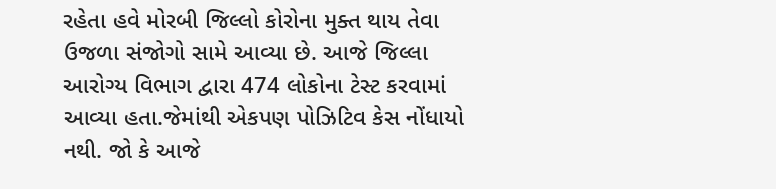રહેતા હવે મોરબી જિલ્લો કોરોના મુક્ત થાય તેવા ઉજળા સંજોગો સામે આવ્યા છે. આજે જિલ્લા આરોગ્ય વિભાગ દ્વારા 474 લોકોના ટેસ્ટ કરવામાં આવ્યા હતા.જેમાંથી એકપણ પોઝિટિવ કેસ નોંધાયો નથી. જો કે આજે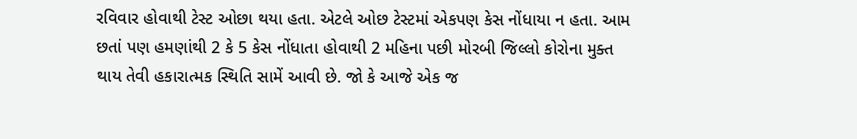રવિવાર હોવાથી ટેસ્ટ ઓછા થયા હતા. એટલે ઓછ ટેસ્ટમાં એકપણ કેસ નોંધાયા ન હતા. આમ છતાં પણ હમણાંથી 2 કે 5 કેસ નોંધાતા હોવાથી 2 મહિના પછી મોરબી જિલ્લો કોરોના મુક્ત થાય તેવી હકારાત્મક સ્થિતિ સામેં આવી છે. જો કે આજે એક જ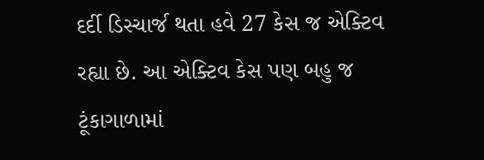દર્દી ડિસ્ચાર્જ થતા હવે 27 કેસ જ એક્ટિવ રહ્યા છે. આ એક્ટિવ કેસ પણ બહુ જ ટૂંકાગાળામાં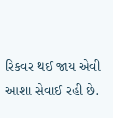રિકવર થઈ જાય એવી આશા સેવાઈ રહી છે.